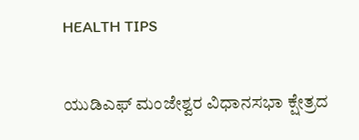HEALTH TIPS

ಯುಡಿಎಫ್ ಮಂಜೇಶ್ವರ ವಿಧಾನಸಭಾ ಕ್ಷೇತ್ರದ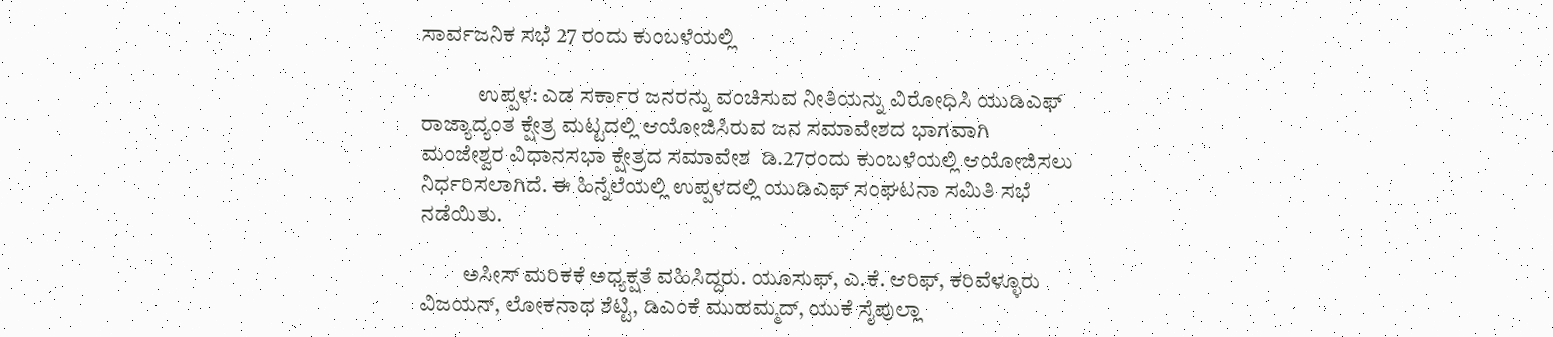ಸಾರ್ವಜನಿಕ ಸಭೆ 27 ರಂದು ಕುಂಬಳೆಯಲ್ಲಿ

             ಉಪ್ಪಳ: ಎಡ ಸರ್ಕಾರ ಜನರನ್ನು ವಂಚಿಸುವ ನೀತಿಯನ್ನು ವಿರೋಧಿಸಿ ಯುಡಿಎಫ್ ರಾಜ್ಯಾದ್ಯಂತ ಕ್ಷೇತ್ರ ಮಟ್ಟದಲ್ಲಿ ಆಯೋಜಿಸಿರುವ ಜನ ಸಮಾವೇಶದ ಭಾಗವಾಗಿ   ಮಂಜೇಶ್ವರ ವಿಧಾನಸಭಾ ಕ್ಷೇತ್ರದ ಸಮಾವೇಶ  ಡಿ.27ರಂದು ಕುಂಬಳೆಯಲ್ಲಿ ಆಯೋಜಿಸಲು ನಿರ್ಧರಿಸಲಾಗಿದೆ. ಈ ಹಿನ್ನೆಲೆಯಲ್ಲಿ ಉಪ್ಪಳದಲ್ಲಿ ಯುಡಿಎಫ್ ಸಂಘಟನಾ ಸಮಿತಿ ಸಭೆ ನಡೆಯಿತು.

          ಅಸೀಸ್ ಮರಿಕಕೆ ಅಧ್ಯಕ್ಷತೆ ವಹಿಸಿದ್ದರು. ಯೂಸುಫ್, ಎ.ಕೆ. ಆರಿಫ್, ಕರಿವೆಳ್ಳೂರು ವಿಜಯನ್, ಲೋಕನಾಥ ಶೆಟ್ಟಿ, ಡಿಎಂಕೆ ಮುಹಮ್ಮದ್, ಯುಕೆ ಸೈಪುಲ್ಲಾ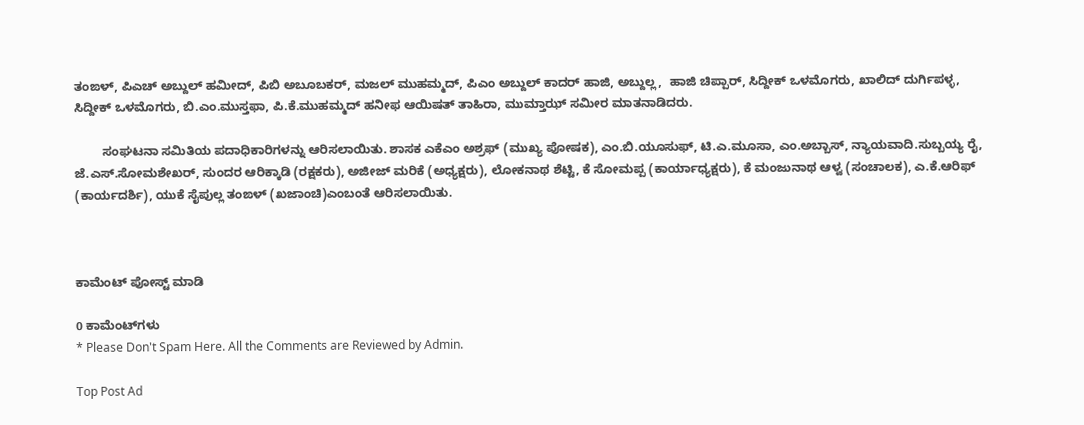ತಂಙಳ್, ಪಿಎಚ್ ಅಬ್ದುಲ್ ಹಮೀದ್, ಪಿಬಿ ಅಬೂಬಕರ್, ಮಜಲ್ ಮುಹಮ್ಮದ್, ಪಿಎಂ ಅಬ್ದುಲ್ ಕಾದರ್ ಹಾಜಿ, ಅಬ್ದುಲ್ಲ,  ಹಾಜಿ ಚಿಪ್ಪಾರ್, ಸಿದ್ದೀಕ್ ಒಳಮೊಗರು, ಖಾಲಿದ್ ದುರ್ಗಿಪಳ್ಳ, ಸಿದ್ದೀಕ್ ಒಳಮೊಗರು, ಬಿ.ಎಂ.ಮುಸ್ತಫಾ, ಪಿ.ಕೆ.ಮುಹಮ್ಮದ್ ಹನೀಫ ಆಯಿಷತ್ ತಾಹಿರಾ, ಮುಮ್ತಾಝ್ ಸಮೀರ ಮಾತನಾಡಿದರು.

        ಸಂಘಟನಾ ಸಮಿತಿಯ ಪದಾಧಿಕಾರಿಗಳನ್ನು ಆರಿಸಲಾಯಿತು. ಶಾಸಕ ಎಕೆಎಂ ಅಶ್ರಫ್ (ಮುಖ್ಯ ಪೋಷಕ), ಎಂ.ಬಿ.ಯೂಸುಫ್, ಟಿ.ಎ.ಮೂಸಾ, ಎಂ.ಅಬ್ಬಾಸ್, ನ್ಯಾಯವಾದಿ.ಸುಬ್ಬಯ್ಯ ರೈ, ಜೆ.ಎಸ್.ಸೋಮಶೇಖರ್, ಸುಂದರ ಆರಿಕ್ಕಾಡಿ (ರಕ್ಷಕರು), ಅಜೀಜ್ ಮರಿಕೆ (ಅಧ್ಯಕ್ಷರು), ಲೋಕನಾಥ ಶೆಟ್ಟಿ, ಕೆ ಸೋಮಪ್ಪ (ಕಾರ್ಯಾಧ್ಯಕ್ಷರು), ಕೆ ಮಂಜುನಾಥ ಆಳ್ವ (ಸಂಚಾಲಕ), ಎ.ಕೆ.ಆರಿಫ್ (ಕಾರ್ಯದರ್ಶಿ), ಯುಕೆ ಸೈಪುಲ್ಲ ತಂಙಳ್ (ಖಜಾಂಚಿ)ಎಂಬಂತೆ ಆರಿಸಲಾಯಿತು.



ಕಾಮೆಂಟ್‌‌ ಪೋಸ್ಟ್‌ ಮಾಡಿ

0 ಕಾಮೆಂಟ್‌ಗಳು
* Please Don't Spam Here. All the Comments are Reviewed by Admin.

Top Post Ad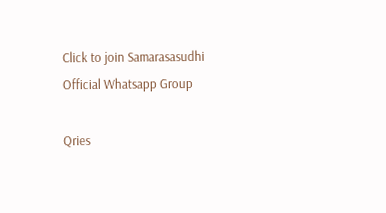Click to join Samarasasudhi Official Whatsapp Group

Qries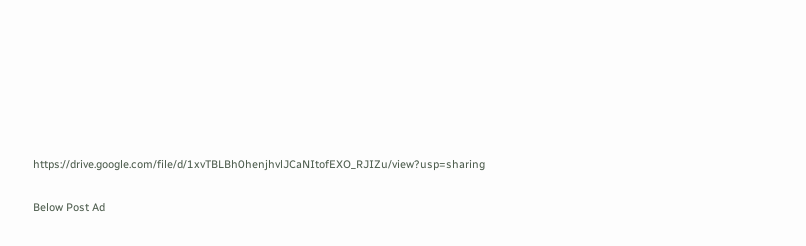https://drive.google.com/file/d/1xvTBLBh0henjhvlJCaNItofEXO_RJIZu/view?usp=sharing

Below Post Ad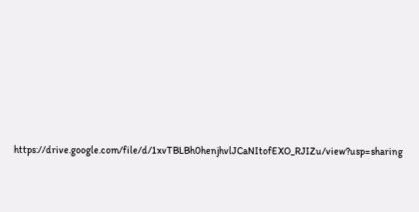https://drive.google.com/file/d/1xvTBLBh0henjhvlJCaNItofEXO_RJIZu/view?usp=sharing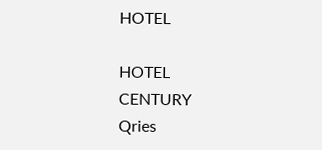HOTEL

HOTEL
CENTURY
Qries